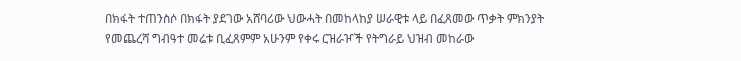በክፋት ተጠንስሶ በክፋት ያደገው አሸባሪው ህውሓት በመከላከያ ሠራዊቱ ላይ በፈጸመው ጥቃት ምክንያት የመጨረሻ ግብዓተ መሬቱ ቢፈጸምም አሁንም የቀሩ ርዝራዦች የትግራይ ህዝብ መከራው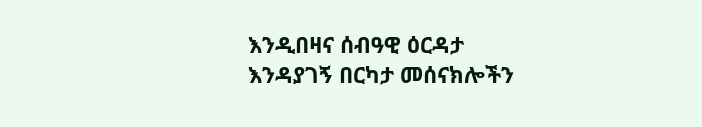እንዲበዛና ሰብዓዊ ዕርዳታ እንዳያገኝ በርካታ መሰናክሎችን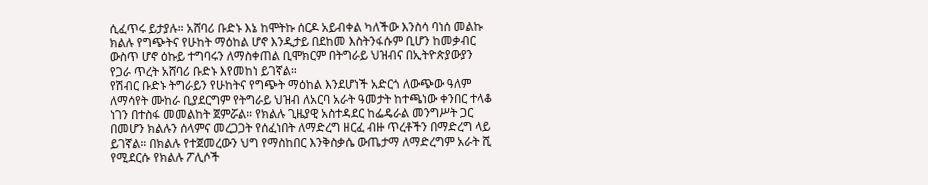ሲፈጥሩ ይታያሉ። አሸባሪ ቡድኑ እኔ ከሞትኩ ሰርዶ አይብቀል ካለችው እንስሳ ባነሰ መልኩ ክልሉ የግጭትና የሁከት ማዕከል ሆኖ እንዲታይ በደከመ እስትንፋሱም ቢሆን ከመቃብር ውስጥ ሆኖ ዕኩይ ተግባሩን ለማስቀጠል ቢሞክርም በትግራይ ህዝብና በኢትዮጵያውያን የጋራ ጥረት አሸባሪ ቡድኑ እየመከነ ይገኛል።
የሽብር ቡድኑ ትግራይን የሁከትና የግጭት ማዕከል እንደሆነች አድርጎ ለውጭው ዓለም ለማሳየት ሙከራ ቢያደርግም የትግራይ ህዝብ ለአርባ አራት ዓመታት ከተጫነው ቀንበር ተላቆ ነገን በተስፋ መመልከት ጀምሯል። የክልሉ ጊዜያዊ አስተዳደር ከፌዴራል መንግሥት ጋር በመሆን ክልሉን ሰላምና መረጋጋት የሰፈነበት ለማድረግ ዘርፈ ብዙ ጥረቶችን በማድረግ ላይ ይገኛል። በክልሉ የተጀመረውን ህግ የማስከበር እንቅስቃሴ ውጤታማ ለማድረግም አራት ሺ የሚደርሱ የክልሉ ፖሊሶች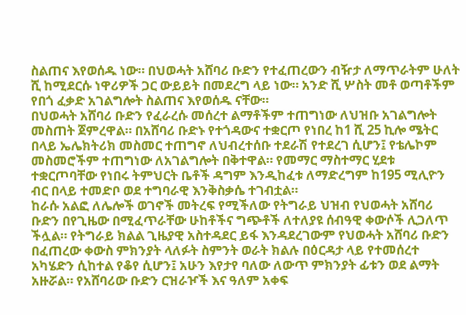ስልጠና እየወሰዱ ነው። በህወሓት አሸባሪ ቡድን የተፈጠረውን ብዥታ ለማጥራትም ሁለት ሺ ከሚደርሱ ነዋሪዎች ጋር ውይይት በመደረግ ላይ ነው። አንድ ሺ ሦስት መቶ ወጣቶችም የበጎ ፈቃድ አገልግሎት ስልጠና እየወሰዱ ናቸው።
በህወሓት አሸባሪ ቡድን የፈራረሱ መሰረተ ልማቶችም ተጠግነው ለህዝቡ አገልግሎት መስጠት ጀምረዋል። በአሸባሪ ቡድኑ የተጎዳውና ተቋርጦ የነበረ ከ1 ሺ 25 ኪሎ ሜትር በላይ ኤሌክትሪክ መስመር ተጠግኖ ለህብረተሰቡ ተደራሽ የተደረገ ሲሆን፤ የቴሌኮም መስመሮችም ተጠግነው ለአገልግሎት በቅተዋል። የመማር ማስተማር ሂደቱ ተቋርጦባቸው የነበሩ ትምህርት ቤቶች ዳግም እንዲከፈቱ ለማድረግም ከ195 ሚሊዮን ብር በላይ ተመድቦ ወደ ተግባራዊ እንቅስቃሴ ተገብቷል።
ከራሱ አልፎ ለሌሎች ወገኖች መትረፍ የሚችለው የትግራይ ህዝብ የህወሓት አሸባሪ ቡድን በየጊዜው በሚፈጥራቸው ሁከቶችና ግጭቶች ለተለያዩ ሰብዓዊ ቀውሶች ሊጋለጥ ችሏል። የትግራይ ክልል ጊዜያዊ አስተዳደር ይፋ እንዳደረገውም የህወሓት አሸባሪ ቡድን በፈጠረው ቀውስ ምክንያት ላለፉት ስምንት ወራት ክልሉ በዕርዳታ ላይ የተመሰረተ አካሄድን ሲከተል የቆየ ሲሆን፤ አሁን እየታየ ባለው ለውጥ ምክንያት ፊቱን ወደ ልማት አዙሯል። የአሸባሪው ቡድን ርዝራዦች እና ዓለም አቀፍ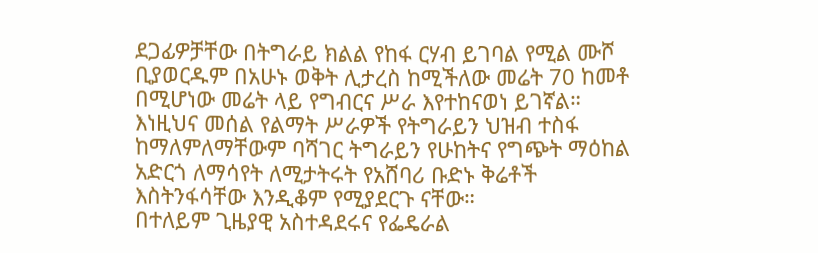ደጋፊዎቻቸው በትግራይ ክልል የከፋ ርሃብ ይገባል የሚል ሙሾ ቢያወርዱም በአሁኑ ወቅት ሊታረስ ከሚችለው መሬት 70 ከመቶ በሚሆነው መሬት ላይ የግብርና ሥራ እየተከናወነ ይገኛል። እነዚህና መሰል የልማት ሥራዎች የትግራይን ህዝብ ተስፋ ከማለምለማቸውም ባሻገር ትግራይን የሁከትና የግጭት ማዕከል አድርጎ ለማሳየት ለሚታትሩት የአሸባሪ ቡድኑ ቅሬቶች እስትንፋሳቸው እንዲቆም የሚያደርጉ ናቸው።
በተለይም ጊዜያዊ አስተዳደሩና የፌዴራል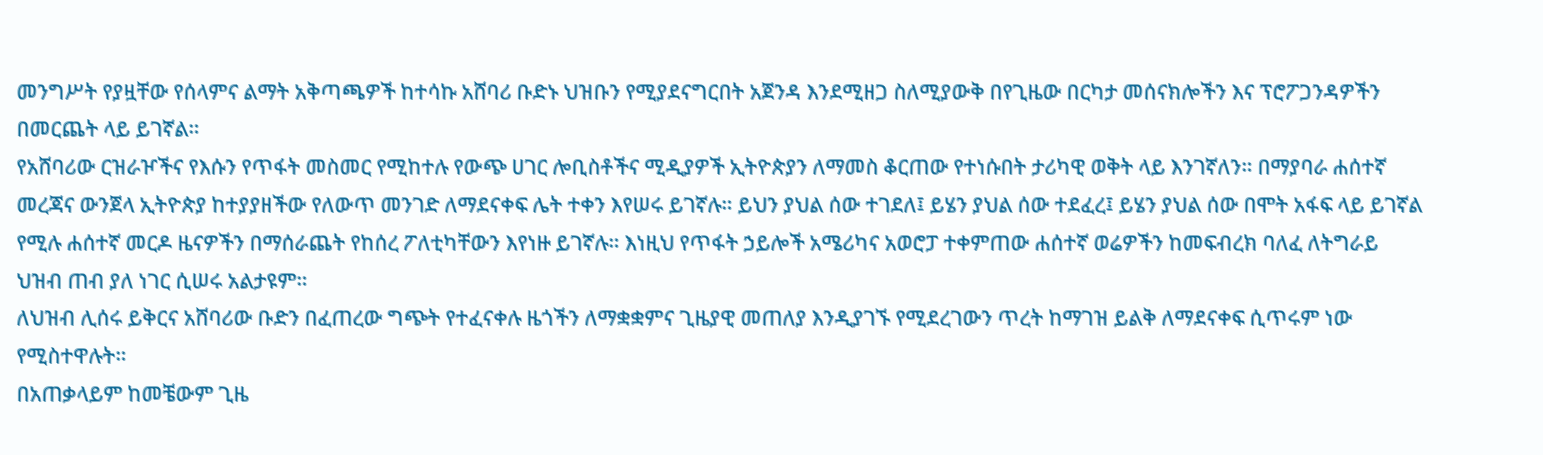መንግሥት የያዟቸው የሰላምና ልማት አቅጣጫዎች ከተሳኩ አሸባሪ ቡድኑ ህዝቡን የሚያደናግርበት አጀንዳ እንደሚዘጋ ስለሚያውቅ በየጊዜው በርካታ መሰናክሎችን እና ፕሮፖጋንዳዎችን በመርጨት ላይ ይገኛል።
የአሸባሪው ርዝራዦችና የእሱን የጥፋት መስመር የሚከተሉ የውጭ ሀገር ሎቢስቶችና ሚዲያዎች ኢትዮጵያን ለማመስ ቆርጠው የተነሱበት ታሪካዊ ወቅት ላይ እንገኛለን። በማያባራ ሐሰተኛ መረጃና ውንጀላ ኢትዮጵያ ከተያያዘችው የለውጥ መንገድ ለማደናቀፍ ሌት ተቀን እየሠሩ ይገኛሉ። ይህን ያህል ሰው ተገደለ፤ ይሄን ያህል ሰው ተደፈረ፤ ይሄን ያህል ሰው በሞት አፋፍ ላይ ይገኛል የሚሉ ሐሰተኛ መርዶ ዜናዎችን በማሰራጨት የከሰረ ፖለቲካቸውን እየነዙ ይገኛሉ። እነዚህ የጥፋት ኃይሎች አሜሪካና አወሮፓ ተቀምጠው ሐሰተኛ ወሬዎችን ከመፍብረክ ባለፈ ለትግራይ ህዝብ ጠብ ያለ ነገር ሲሠሩ አልታዩም።
ለህዝብ ሊሰሩ ይቅርና አሸባሪው ቡድን በፈጠረው ግጭት የተፈናቀሉ ዜጎችን ለማቋቋምና ጊዜያዊ መጠለያ እንዲያገኙ የሚደረገውን ጥረት ከማገዝ ይልቅ ለማደናቀፍ ሲጥሩም ነው የሚስተዋሉት።
በአጠቃላይም ከመቼውም ጊዜ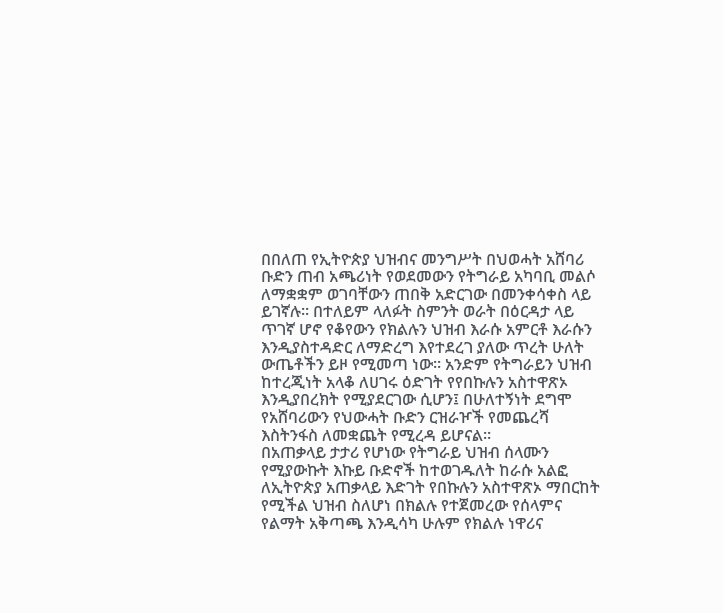በበለጠ የኢትዮጵያ ህዝብና መንግሥት በህወሓት አሸባሪ ቡድን ጠብ አጫሪነት የወደመውን የትግራይ አካባቢ መልሶ ለማቋቋም ወገባቸውን ጠበቅ አድርገው በመንቀሳቀስ ላይ ይገኛሉ። በተለይም ላለፉት ስምንት ወራት በዕርዳታ ላይ ጥገኛ ሆኖ የቆየውን የክልሉን ህዝብ እራሱ አምርቶ እራሱን እንዲያስተዳድር ለማድረግ እየተደረገ ያለው ጥረት ሁለት ውጤቶችን ይዞ የሚመጣ ነው። አንድም የትግራይን ህዝብ ከተረጂነት አላቆ ለሀገሩ ዕድገት የየበኩሉን አስተዋጽኦ እንዲያበረክት የሚያደርገው ሲሆን፤ በሁለተኝነት ደግሞ የአሸባሪውን የህውሓት ቡድን ርዝራዦች የመጨረሻ እስትንፋስ ለመቋጨት የሚረዳ ይሆናል።
በአጠቃላይ ታታሪ የሆነው የትግራይ ህዝብ ሰላሙን የሚያውኩት እኩይ ቡድኖች ከተወገዱለት ከራሱ አልፎ ለኢትዮጵያ አጠቃላይ እድገት የበኩሉን አስተዋጽኦ ማበርከት የሚችል ህዝብ ስለሆነ በክልሉ የተጀመረው የሰላምና የልማት አቅጣጫ እንዲሳካ ሁሉም የክልሉ ነዋሪና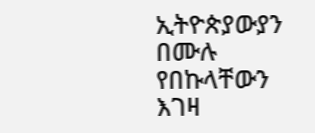ኢትዮጵያውያን በሙሉ የበኩላቸውን እገዛ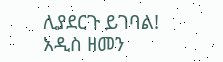ሊያደርጉ ይገባል!
አዲስ ዘመን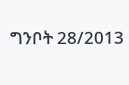ግንቦት 28/2013